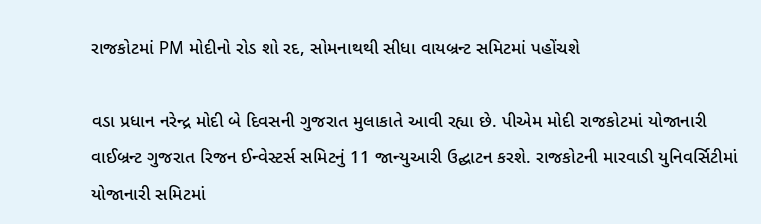રાજકોટમાં PM મોદીનો રોડ શો રદ, સોમનાથથી સીધા વાયબ્રન્ટ સમિટમાં પહોંચશે

વડા પ્રધાન નરેન્દ્ર મોદી બે દિવસની ગુજરાત મુલાકાતે આવી રહ્યા છે. પીએમ મોદી રાજકોટમાં યોજાનારી વાઈબ્રન્ટ ગુજરાત રિજન ઈન્વેસ્ટર્સ સમિટનું 11 જાન્યુઆરી ઉદ્ઘાટન કરશે. રાજકોટની મારવાડી યુનિવર્સિટીમાં યોજાનારી સમિટમાં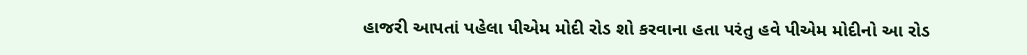હાજરી આપતાં પહેલા પીએમ મોદી રોડ શો કરવાના હતા પરંતુ હવે પીએમ મોદીનો આ રોડ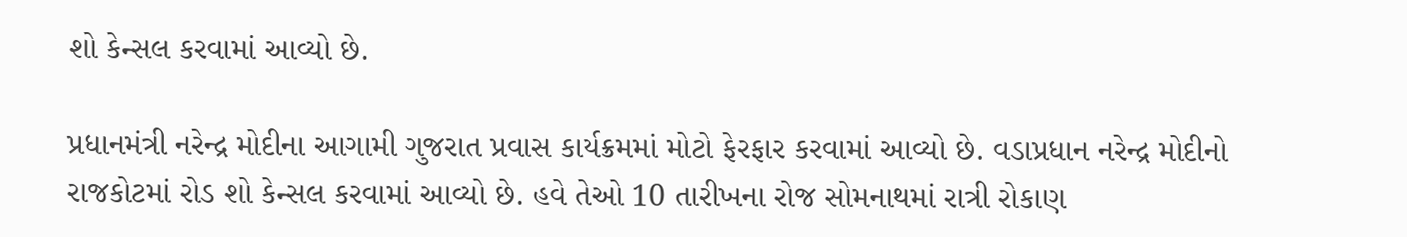શો કેન્સલ કરવામાં આવ્યો છે.

પ્રધાનમંત્રી નરેન્દ્ર મોદીના આગામી ગુજરાત પ્રવાસ કાર્યક્રમમાં મોટો ફેરફાર કરવામાં આવ્યો છે. વડાપ્રધાન નરેન્દ્ર મોદીનો રાજકોટમાં રોડ શો કેન્સલ કરવામાં આવ્યો છે. હવે તેઓ 10 તારીખના રોજ સોમનાથમાં રાત્રી રોકાણ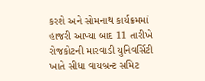કરશે અને સોમનાથ કાર્યક્રમમાં હાજરી આપ્યા બાદ 11 તારીખે રોજકોટની મારવાડી યુનિવર્સિટી ખાતે સીધા વાયબ્રન્ટ સમિટ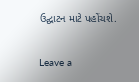ઉદ્ઘાટન માટે પહોંચશે.

Leave a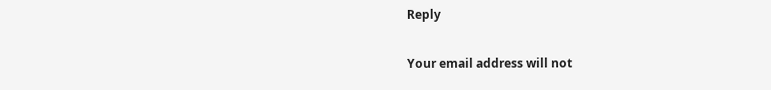Reply

Your email address will not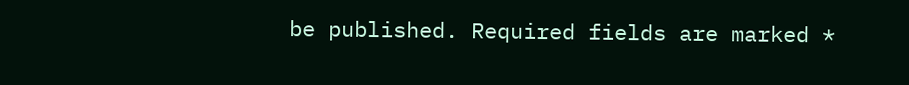be published. Required fields are marked *